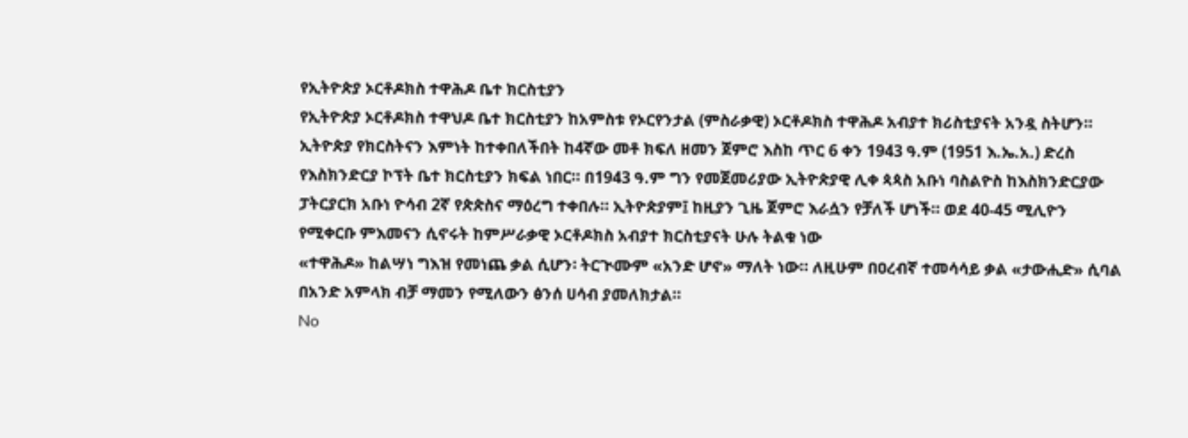የኢትዮጵያ ኦርቶዶክስ ተዋሕዶ ቤተ ክርስቲያን
የኢትዮጵያ ኦርቶዶክስ ተዋህዶ ቤተ ክርስቲያን ከአምስቱ የኦርየንታል (ምስራቃዊ) ኦርቶዶክስ ተዋሕዶ አብያተ ክሪስቲያናት አንዷ ስትሆን። ኢትዮጵያ የክርስትናን እምነት ከተቀበለችበት ከ4ኛው መቶ ክፍለ ዘመን ጀምሮ እስከ ጥር 6 ቀን 1943 ዓ.ም (1951 እ.ኤ.አ.) ድረስ የእስክንድርያ ኮፕት ቤተ ክርስቲያን ክፍል ነበር። በ1943 ዓ.ም ግን የመጀመሪያው ኢትዮጵያዊ ሊቀ ጳጳስ አቡነ ባስልዮስ ከእስክንድርያው ፓትርያርክ አቡነ ዮሳብ 2ኛ የጵጵስና ማዕረግ ተቀበሉ። ኢትዮጵያም፤ ከዚያን ጊዜ ጀምሮ እራሷን የቻለች ሆነች። ወደ 40-45 ሚሊዮን የሚቀርቡ ምእመናን ሲኖሩት ከምሥራቃዊ ኦርቶዶክስ አብያተ ክርስቲያናት ሁሉ ትልቁ ነው
«ተዋሕዶ» ከልሣነ ግእዝ የመነጨ ቃል ሲሆን፡ ትርጒሙም «አንድ ሆኖ» ማለት ነው። ለዚሁም በዐረብኛ ተመሳሳይ ቃል «ታውሒድ» ሲባል በአንድ አምላክ ብቻ ማመን የሚለውን ፅንሰ ሀሳብ ያመለክታል።
No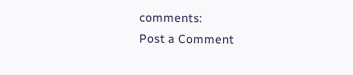comments:
Post a Comment